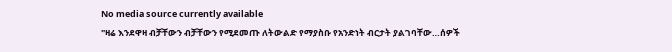No media source currently available
"ዛሬ እንደዋዛ ብቻቸውን ብቻቸውን የሚደመጡ ለትውልድ የማያስቡ የአንድነት ብርታት ያልገባቸው…ሰዎች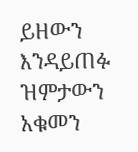ይዘውን እንዳይጠፉ ዝምታውን አቁመን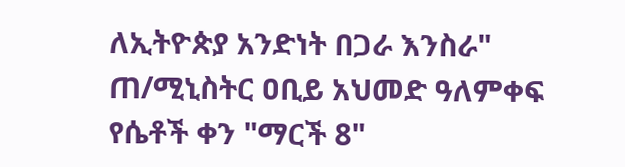ለኢትዮጵያ አንድነት በጋራ እንስራ" ጠ/ሚኒስትር ዐቢይ አህመድ ዓለምቀፍ የሴቶች ቀን "ማርች 8"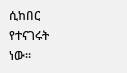ሲከበር የተናገሩት ነው፡፡